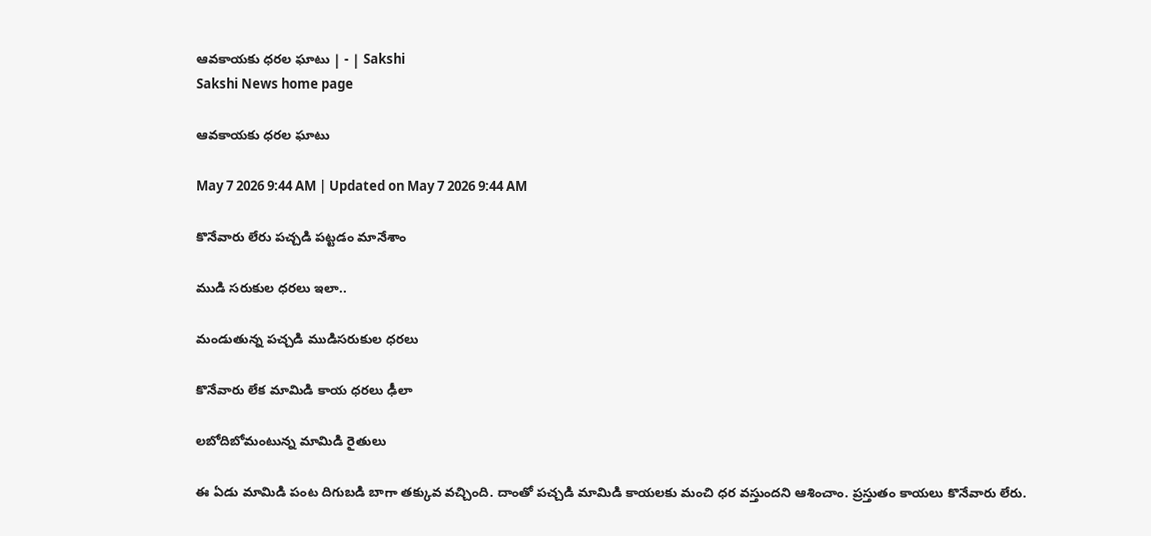ఆవకాయకు ధరల ఘాటు | - | Sakshi
Sakshi News home page

ఆవకాయకు ధరల ఘాటు

May 7 2026 9:44 AM | Updated on May 7 2026 9:44 AM

కొనేవారు లేరు పచ్చడి పట్టడం మానేశాం

ముడి సరుకుల ధరలు ఇలా..

మండుతున్న పచ్చడి ముడిసరుకుల ధరలు

కొనేవారు లేక మామిడి కాయ ధరలు ఢీలా

లబోదిబోమంటున్న మామిడి రైతులు

ఈ ఏడు మామిడి పంట దిగుబడి బాగా తక్కువ వచ్చింది. దాంతో పచ్చడి మామిడి కాయలకు మంచి ధర వస్తుందని ఆశించాం. ప్రస్తుతం కాయలు కొనేవారు లేరు.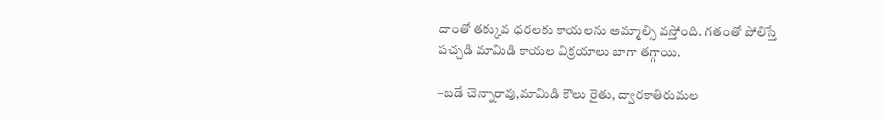దాంతో తక్కువ ధరలకు కాయలను అమ్మాల్సి వస్తోంది. గతంతో పోలిస్తే పచ్చడి మామిడి కాయల విక్రయాలు బాగా తగ్గాయి.

–బడే చెన్నారావు,మామిడి కౌలు రైతు, ద్వారకాతిరుమల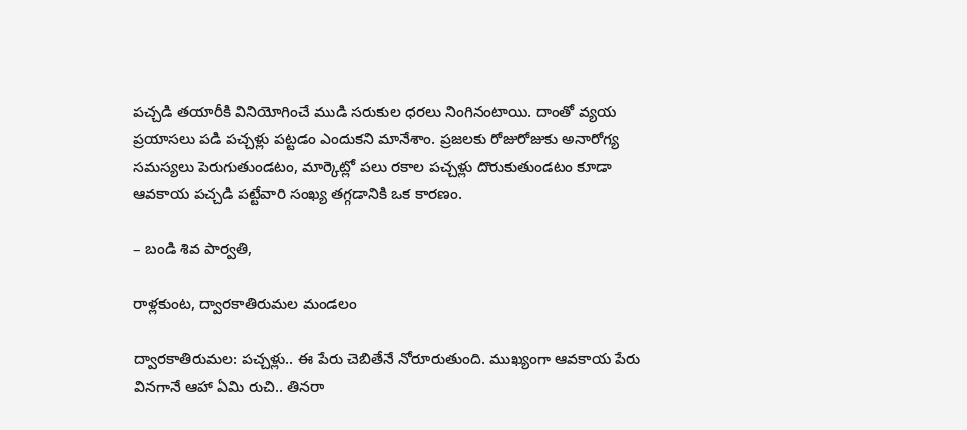పచ్చడి తయారీకి వినియోగించే ముడి సరుకుల ధరలు నింగినంటాయి. దాంతో వ్యయ ప్రయాసలు పడి పచ్చళ్లు పట్టడం ఎందుకని మానేశాం. ప్రజలకు రోజురోజుకు అనారోగ్య సమస్యలు పెరుగుతుండటం, మార్కెట్లో పలు రకాల పచ్చళ్లు దొరుకుతుండటం కూడా ఆవకాయ పచ్చడి పట్టేవారి సంఖ్య తగ్గడానికి ఒక కారణం.

– బండి శివ పార్వతి,

రాళ్లకుంట, ద్వారకాతిరుమల మండలం

ద్వారకాతిరుమల: పచ్చళ్లు.. ఈ పేరు చెబితేనే నోరూరుతుంది. ముఖ్యంగా ఆవకాయ పేరు వినగానే ఆహా ఏమి రుచి.. తినరా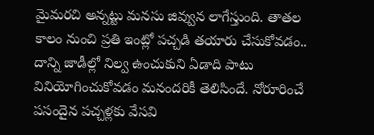మైమరచి అన్నట్టు మనసు జివ్వున లాగేస్తుంది. తాతల కాలం నుంచి ప్రతి ఇంట్లో పచ్చడి తయారు చేసుకోవడం.. దాన్ని జాడీల్లో నిల్వ ఉంచుకుని ఏడాది పాటు వినియోగించుకోవడం మనందరికీ తెలిసిందే. నోరూరించే పసందైన పచ్చళ్లకు వేసవి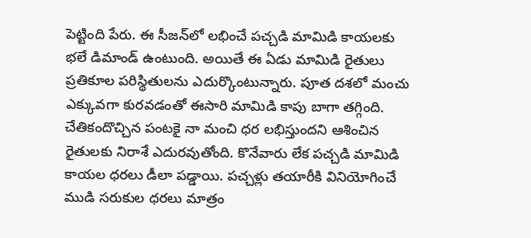పెట్టింది పేరు. ఈ సీజన్‌లో లభించే పచ్చడి మామిడి కాయలకు భలే డిమాండ్‌ ఉంటుంది. అయితే ఈ ఏడు మామిడి రైతులు ప్రతికూల పరిస్థితులను ఎదుర్కొంటున్నారు. పూత దశలో మంచు ఎక్కువగా కురవడంతో ఈసారి మామిడి కాపు బాగా తగ్గింది. చేతికందొచ్చిన పంటకై నా మంచి ధర లభిస్తుందని ఆశించిన రైతులకు నిరాశే ఎదురవుతోంది. కొనేవారు లేక పచ్చడి మామిడి కాయల ధరలు డీలా పడ్డాయి. పచ్చళ్లు తయారీకి వినియోగించే ముడి సరుకుల ధరలు మాత్రం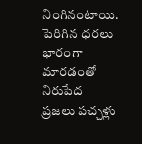నింగినంటాయి. పెరిగిన ధరలు భారంగా మారడంతో నిరుపేద ప్రజలు పచ్చళ్లు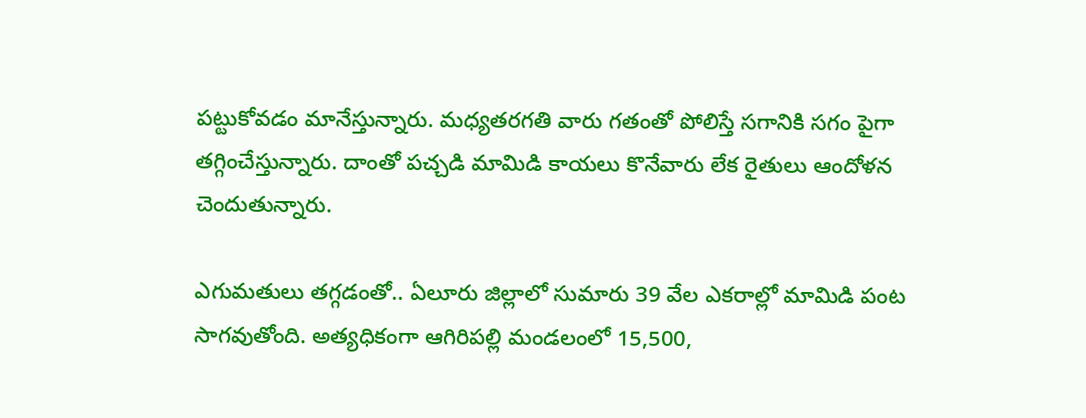పట్టుకోవడం మానేస్తున్నారు. మధ్యతరగతి వారు గతంతో పోలిస్తే సగానికి సగం పైగా తగ్గించేస్తున్నారు. దాంతో పచ్చడి మామిడి కాయలు కొనేవారు లేక రైతులు ఆందోళన చెందుతున్నారు.

ఎగుమతులు తగ్గడంతో.. ఏలూరు జిల్లాలో సుమారు 39 వేల ఎకరాల్లో మామిడి పంట సాగవుతోంది. అత్యధికంగా ఆగిరిపల్లి మండలంలో 15,500,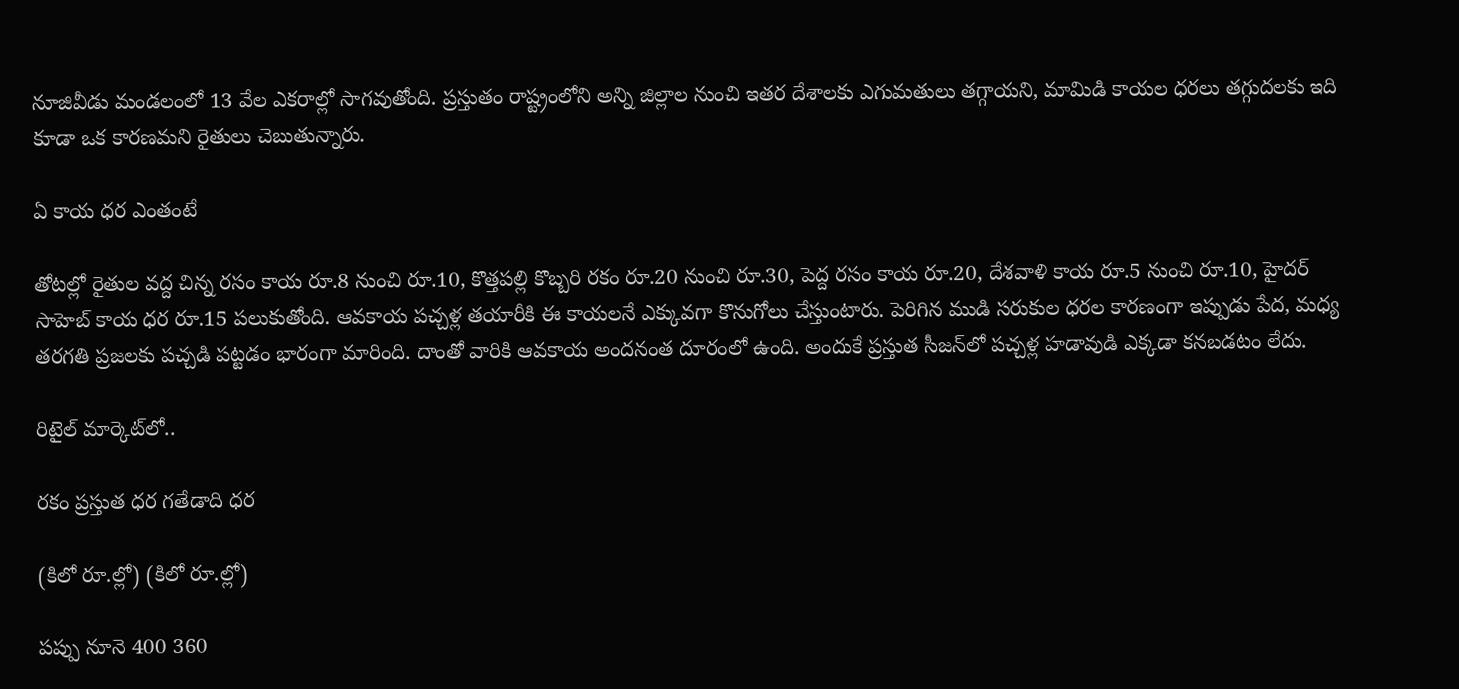నూజివీడు మండలంలో 13 వేల ఎకరాల్లో సాగవుతోంది. ప్రస్తుతం రాష్ట్రంలోని అన్ని జిల్లాల నుంచి ఇతర దేశాలకు ఎగుమతులు తగ్గాయని, మామిడి కాయల ధరలు తగ్గుదలకు ఇది కూడా ఒక కారణమని రైతులు చెబుతున్నారు.

ఏ కాయ ధర ఎంతంటే

తోటల్లో రైతుల వద్ద చిన్న రసం కాయ రూ.8 నుంచి రూ.10, కొత్తపల్లి కొబ్బరి రకం రూ.20 నుంచి రూ.30, పెద్ద రసం కాయ రూ.20, దేశవాళి కాయ రూ.5 నుంచి రూ.10, హైదర్‌ సాహెబ్‌ కాయ ధర రూ.15 పలుకుతోంది. ఆవకాయ పచ్చళ్ల తయారీకి ఈ కాయలనే ఎక్కువగా కొనుగోలు చేస్తుంటారు. పెరిగిన ముడి సరుకుల ధరల కారణంగా ఇప్పుడు పేద, మధ్య తరగతి ప్రజలకు పచ్చడి పట్టడం భారంగా మారింది. దాంతో వారికి ఆవకాయ అందనంత దూరంలో ఉంది. అందుకే ప్రస్తుత సీజన్‌లో పచ్చళ్ల హడావుడి ఎక్కడా కనబడటం లేదు.

రిటైల్‌ మార్కెట్‌లో..

రకం ప్రస్తుత ధర గతేడాది ధర

(కిలో రూ.ల్లో) (కిలో రూ.ల్లో)

పప్పు నూనె 400 360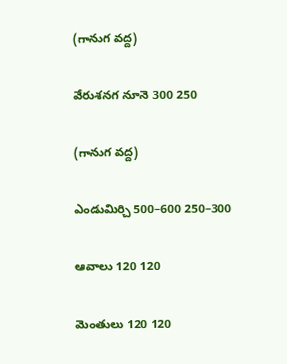(గానుగ వద్ద)

వేరుశనగ నూనె 300 250

(గానుగ వద్ద)

ఎండుమిర్చి 500–600 250–300

ఆవాలు 120 120

మెంతులు 120 120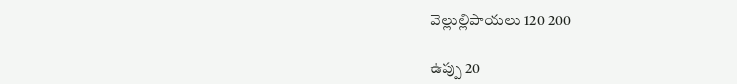వెల్లుల్లిపాయలు 120 200

ఉప్పు 20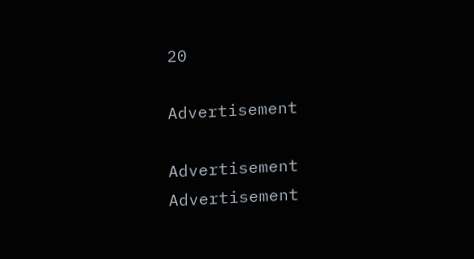20

Advertisement

Advertisement
Advertisement